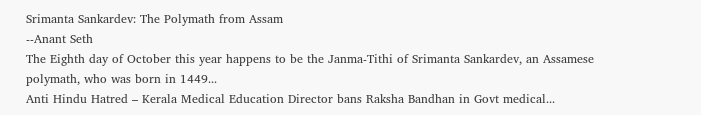Srimanta Sankardev: The Polymath from Assam
--Anant Seth
The Eighth day of October this year happens to be the Janma-Tithi of Srimanta Sankardev, an Assamese polymath, who was born in 1449...
Anti Hindu Hatred – Kerala Medical Education Director bans Raksha Bandhan in Govt medical...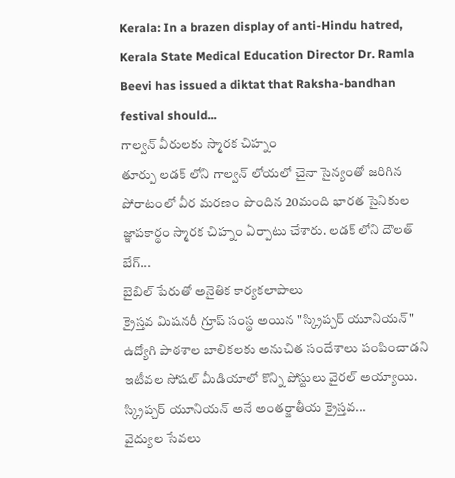Kerala: In a brazen display of anti-Hindu hatred, Kerala State Medical Education Director Dr. Ramla Beevi has issued a diktat that Raksha-bandhan festival should...
గాల్వన్ వీరులకు స్మారక చిహ్నం
తూర్పు లడక్ లోని గాల్వన్ లోయలో చైనా సైన్యంతో జరిగిన పోరాటంలో వీర మరణం పొందిన 20మంది భారత సైనికుల జ్ఞాపకార్థం స్మారక చిహ్నం ఏర్పాటు చేశారు. లడక్ లోని దౌలత్ బేగ్...
బైబిల్ పేరుతో అనైతిక కార్యకలాపాలు
క్రైస్తవ మిషనరీ గ్రూప్ సంస్థ అయిన "స్క్రిప్చర్ యూనియన్" ఉద్యోగి పాఠశాల బాలికలకు అనుచిత సందేశాలు పంపించాడని ఇటీవల సోషల్ మీడియాలో కొన్ని పోస్టులు వైరల్ అయ్యాయి.
స్క్రిప్చర్ యూనియన్ అనే అంతర్జాతీయ క్రైస్తవ...
వైద్యుల సేవలు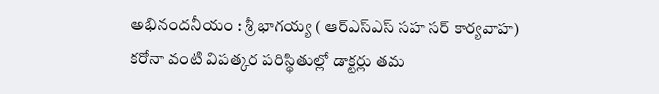అభినందనీయం : శ్రీ భాగయ్య ( ఆర్ఎస్ఎస్ సహ సర్ కార్యవాహ)
కరోనా వంటి విపత్కర పరిస్థితుల్లో డాక్టర్లు తమ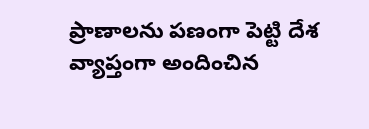ప్రాణాలను పణంగా పెట్టి దేశ వ్యాప్తంగా అందించిన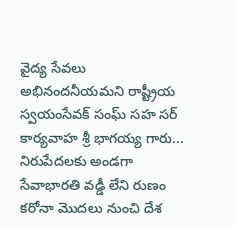వైద్య సేవలు అభినందనీయమని రాష్ట్రీయ స్వయంసేవక్ సంఘ్ సహ సర్ కార్యవాహ శ్రీ భాగయ్య గారు...
నిరుపేదలకు అండగా సేవాభారతి వడ్డీ లేని రుణం
కరోనా మొదలు నుంచి దేశ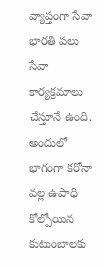వ్యాప్తంగా సేవా భారతి పలు సేవా కార్యక్రమాలు చేస్తూనే ఉంది. అందులో భాగంగా కరోనా వల్ల ఉపాధి కోల్పోయిన కుటుంబాలకు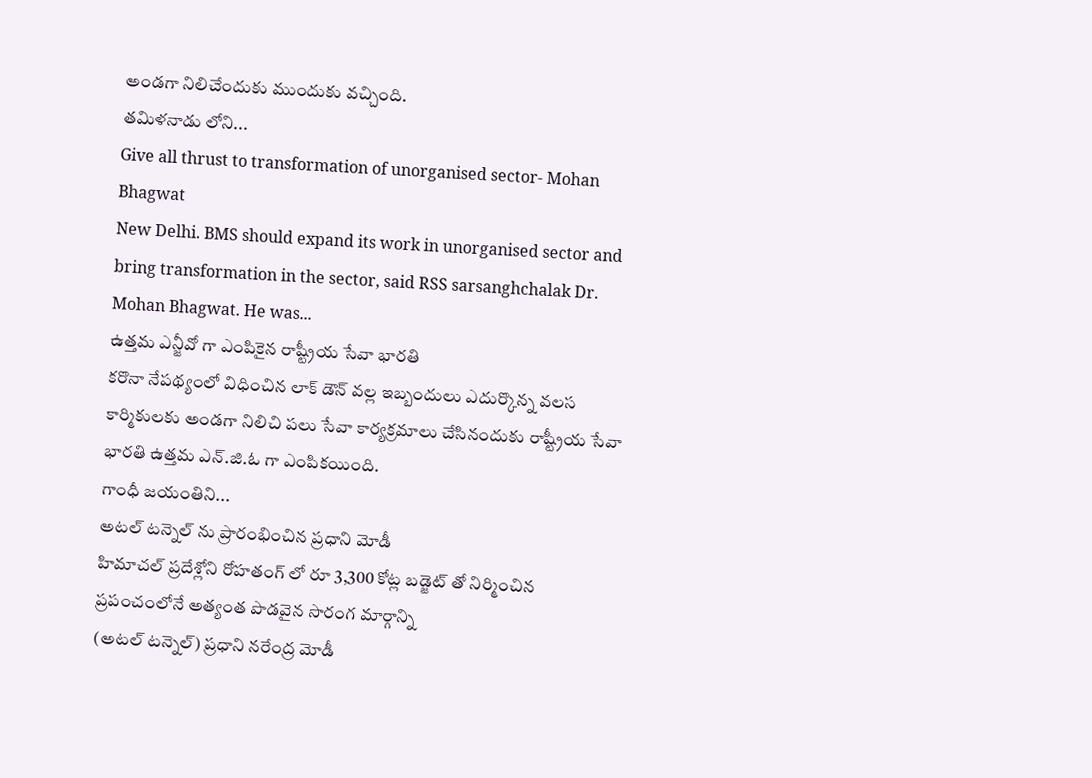అండగా నిలిచేందుకు ముందుకు వచ్చింది.
తమిళనాడు లోని...
Give all thrust to transformation of unorganised sector- Mohan Bhagwat
New Delhi. BMS should expand its work in unorganised sector and bring transformation in the sector, said RSS sarsanghchalak Dr. Mohan Bhagwat. He was...
ఉత్తమ ఎన్జీవో గా ఎంపికైన రాష్ట్రీయ సేవా భారతి
కరొనా నేపథ్యంలో విధించిన లాక్ డౌన్ వల్ల ఇబ్బందులు ఎదుర్కొన్న వలస కార్మికులకు అండగా నిలిచి పలు సేవా కార్యక్రమాలు చేసినందుకు రాష్ట్రీయ సేవా భారతి ఉత్తమ ఎన్.జి.ఓ గా ఎంపికయింది.
గాంధీ జయంతిని...
అటల్ టన్నెల్ ను ప్రారంభించిన ప్రధాని మోడీ
హిమాచల్ ప్రదేశ్లోని రోహతంగ్ లో రూ 3,300 కోట్ల బడ్జెట్ తో నిర్మించిన ప్రపంచంలోనే అత్యంత పొడవైన సొరంగ మార్గాన్ని
(అటల్ టన్నెల్) ప్రధాని నరేంద్ర మోడీ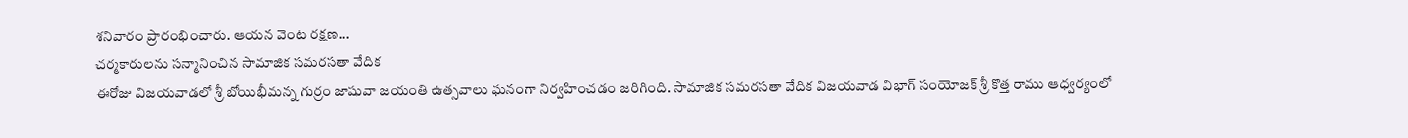శనివారం ప్రారంభించారు. ఆయన వెంట రక్షణ...
చర్మకారులను సన్మానించిన సామాజిక సమరసతా వేదిక
ఈరోజు విజయవాడలో శ్రీ బోయిభీమన్న గుర్రం జాషువా జయంతి ఉత్సవాలు ఘనంగా నిర్వహించడం జరిగింది. సామాజిక సమరసతా వేదిక విజయవాడ విభాగ్ సంయోజక్ శ్రీ కొత్త రాము ఆధ్వర్యంలో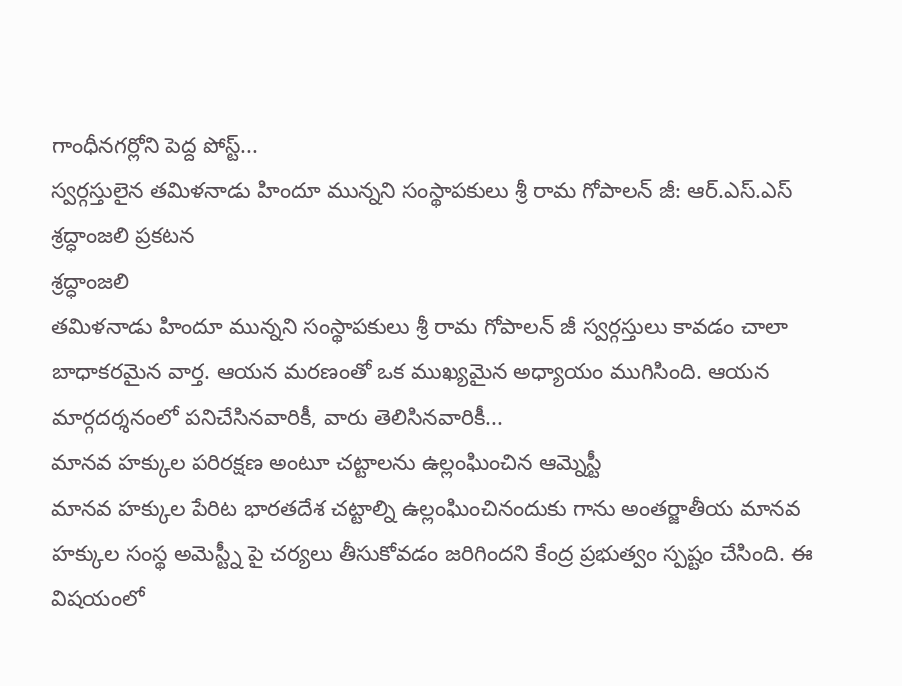గాంధీనగర్లోని పెద్ద పోస్ట్...
స్వర్గస్తులైన తమిళనాడు హిందూ మున్నని సంస్థాపకులు శ్రీ రామ గోపాలన్ జీ: ఆర్.ఎస్.ఎస్ శ్రద్ధాంజలి ప్రకటన
శ్రద్ధాంజలి
తమిళనాడు హిందూ మున్నని సంస్థాపకులు శ్రీ రామ గోపాలన్ జీ స్వర్గస్తులు కావడం చాలా బాధాకరమైన వార్త. ఆయన మరణంతో ఒక ముఖ్యమైన అధ్యాయం ముగిసింది. ఆయన మార్గదర్శనంలో పనిచేసినవారికీ, వారు తెలిసినవారికీ...
మానవ హక్కుల పరిరక్షణ అంటూ చట్టాలను ఉల్లంఘించిన ఆమ్నెస్టీ
మానవ హక్కుల పేరిట భారతదేశ చట్టాల్ని ఉల్లంఘించినందుకు గాను అంతర్జాతీయ మానవ హక్కుల సంస్థ అమెస్ట్నీ పై చర్యలు తీసుకోవడం జరిగిందని కేంద్ర ప్రభుత్వం స్పష్టం చేసింది. ఈ విషయంలో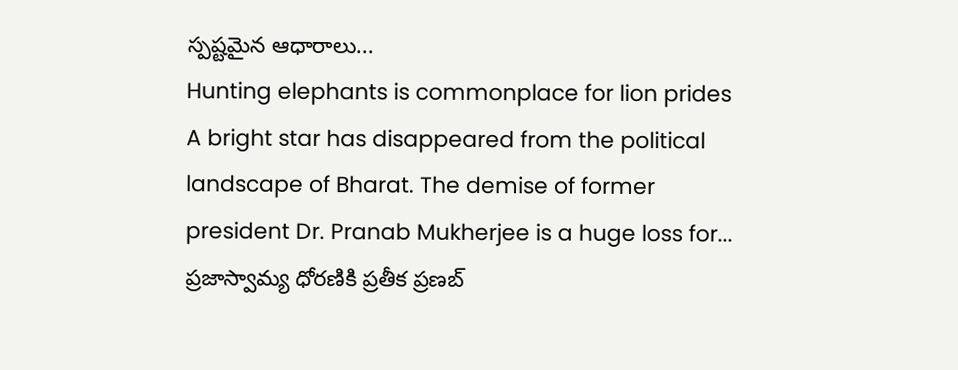స్పష్టమైన ఆధారాలు...
Hunting elephants is commonplace for lion prides
A bright star has disappeared from the political landscape of Bharat. The demise of former president Dr. Pranab Mukherjee is a huge loss for...
ప్రజాస్వామ్య ధోరణికి ప్రతీక ప్రణబ్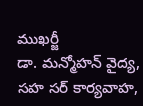ముఖర్జీ
డా. మన్మోహన్ వైద్య,
సహ సర్ కార్యవాహ,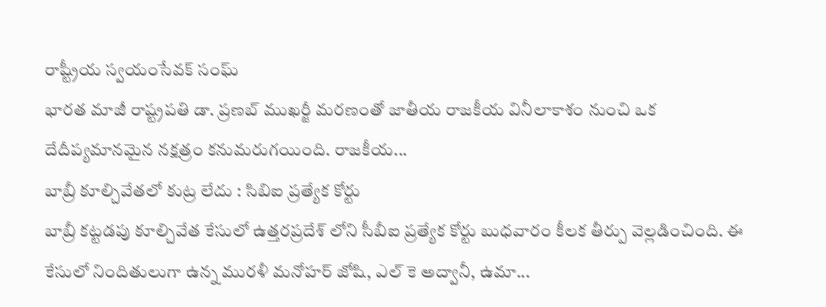రాష్ట్రీయ స్వయంసేవక్ సంఘ్
భారత మాజీ రాష్ట్రపతి డా. ప్రణబ్ ముఖర్జీ మరణంతో జాతీయ రాజకీయ వినీలాకాశం నుంచి ఒక దేదీప్యమానమైన నక్షత్రం కనుమరుగయింది. రాజకీయ...
బాబ్రీ కూల్చివేతలో కుట్ర లేదు : సిబిఐ ప్రత్యేక కోర్టు
బాబ్రీ కట్టడపు కూల్చివేత కేసులో ఉత్తరప్రదేశ్ లోని సీబీఐ ప్రత్యేక కోర్టు బుధవారం కీలక తీర్పు వెల్లడించింది. ఈ కేసులో నిందితులుగా ఉన్న మురళీ మనోహర్ జోషి, ఎల్ కె అద్వానీ, ఉమా...